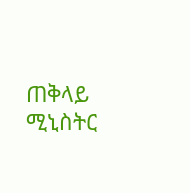ጠቅላይ ሚኒስትር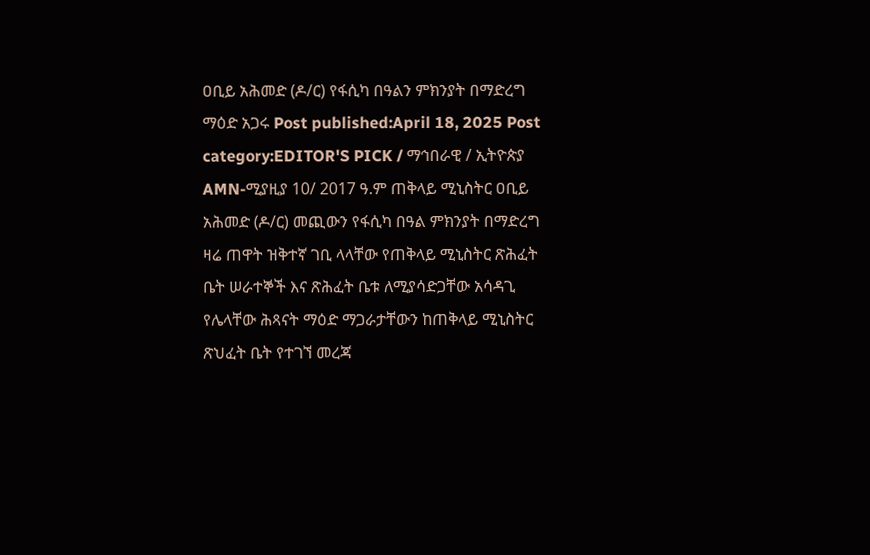ዐቢይ አሕመድ (ዶ/ር) የፋሲካ በዓልን ምክንያት በማድረግ ማዕድ አጋሩ Post published:April 18, 2025 Post category:EDITOR'S PICK / ማኅበራዊ / ኢትዮጵያ AMN-ሚያዚያ 10/ 2017 ዓ.ም ጠቅላይ ሚኒስትር ዐቢይ አሕመድ (ዶ/ር) መጪውን የፋሲካ በዓል ምክንያት በማድረግ ዛሬ ጠዋት ዝቅተኛ ገቢ ላላቸው የጠቅላይ ሚኒስትር ጽሕፈት ቤት ሠራተኞች እና ጽሕፈት ቤቱ ለሚያሳድጋቸው አሳዳጊ የሌላቸው ሕጻናት ማዕድ ማጋራታቸውን ከጠቅላይ ሚኒስትር ጽህፈት ቤት የተገኘ መረጃ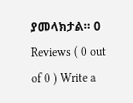ያመላክታል። 0 Reviews ( 0 out of 0 ) Write a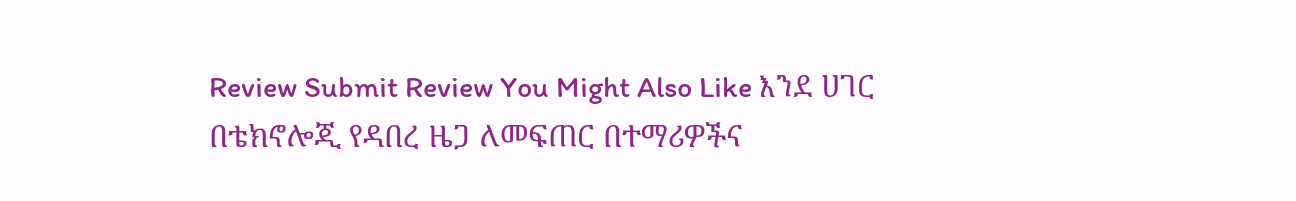Review Submit Review You Might Also Like እንደ ሀገር በቴክኖሎጂ የዳበረ ዜጋ ለመፍጠር በተማሪዎችና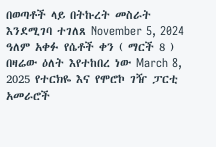በወጣቶች ላይ በትኩረት መስራት እንደሚገባ ተገለጸ November 5, 2024 ዓለም አቀፉ የሴቶች ቀን ( ማርች 8 ) በዛሬው ዕለት እየተከበረ ነው March 8, 2025 የተርክዬ እና የሞሮኮ ገዥ ፓርቲ አመራሮች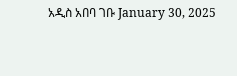አዲስ አበባ ገቡ January 30, 2025